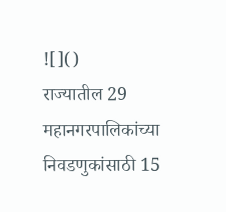![]()
राज्यातील 29 महानगरपालिकांच्या निवडणुकांसाठी 15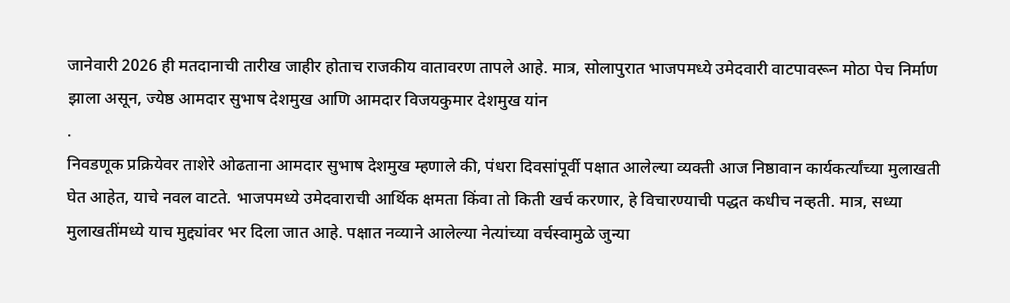जानेवारी 2026 ही मतदानाची तारीख जाहीर होताच राजकीय वातावरण तापले आहे. मात्र, सोलापुरात भाजपमध्ये उमेदवारी वाटपावरून मोठा पेच निर्माण झाला असून, ज्येष्ठ आमदार सुभाष देशमुख आणि आमदार विजयकुमार देशमुख यांन
.
निवडणूक प्रक्रियेवर ताशेरे ओढताना आमदार सुभाष देशमुख म्हणाले की, पंधरा दिवसांपूर्वी पक्षात आलेल्या व्यक्ती आज निष्ठावान कार्यकर्त्यांच्या मुलाखती घेत आहेत, याचे नवल वाटते. भाजपमध्ये उमेदवाराची आर्थिक क्षमता किंवा तो किती खर्च करणार, हे विचारण्याची पद्धत कधीच नव्हती. मात्र, सध्या मुलाखतींमध्ये याच मुद्द्यांवर भर दिला जात आहे. पक्षात नव्याने आलेल्या नेत्यांच्या वर्चस्वामुळे जुन्या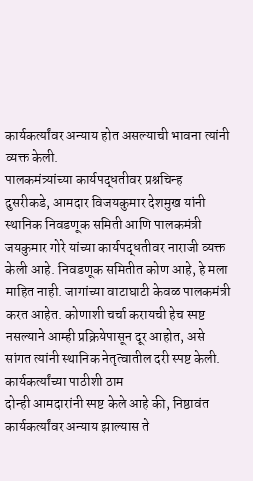कार्यकर्त्यांवर अन्याय होत असल्याची भावना त्यांनी व्यक्त केली.
पालकमंत्र्यांच्या कार्यपद्धतीवर प्रश्नचिन्ह
दुसरीकडे, आमदार विजयकुमार देशमुख यांनी स्थानिक निवडणूक समिती आणि पालकमंत्री जयकुमार गोरे यांच्या कार्यपद्धतीवर नाराजी व्यक्त केली आहे. निवडणूक समितीत कोण आहे, हे मला माहित नाही. जागांच्या वाटाघाटी केवळ पालकमंत्री करत आहेत. कोणाशी चर्चा करायची हेच स्पष्ट नसल्याने आम्ही प्रक्रियेपासून दूर आहोत, असे सांगत त्यांनी स्थानिक नेतृत्वातील दरी स्पष्ट केली.
कार्यकर्त्यांच्या पाठीशी ठाम
दोन्ही आमदारांनी स्पष्ट केले आहे की, निष्ठावंत कार्यकर्त्यांवर अन्याय झाल्यास ते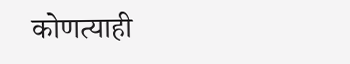कोणत्याही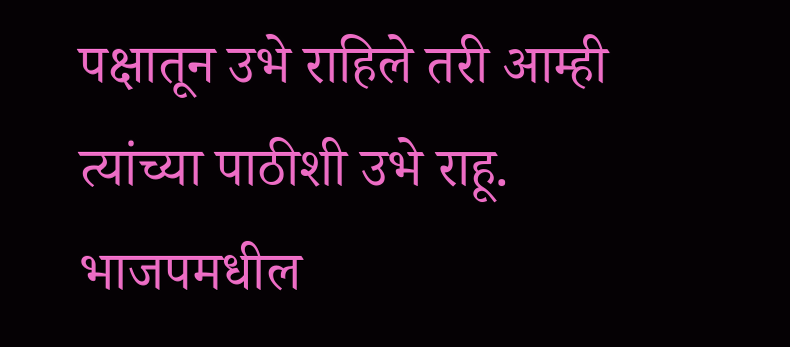पक्षातून उभे राहिले तरी आम्ही त्यांच्या पाठीशी उभे राहू. भाजपमधील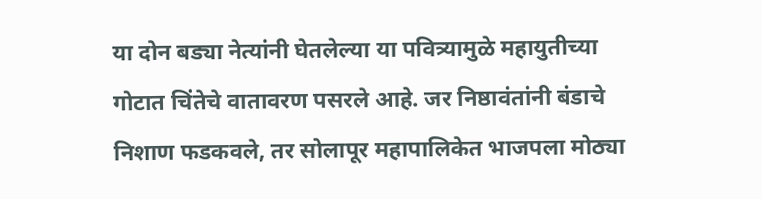या दोन बड्या नेत्यांनी घेतलेल्या या पवित्र्यामुळे महायुतीच्या गोटात चिंतेचे वातावरण पसरले आहे. जर निष्ठावंतांनी बंडाचे निशाण फडकवले, तर सोलापूर महापालिकेत भाजपला मोठ्या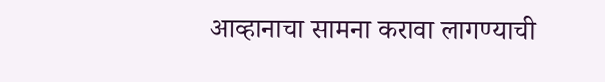आव्हानाचा सामना करावा लागण्याची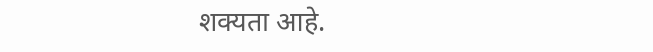शक्यता आहे.